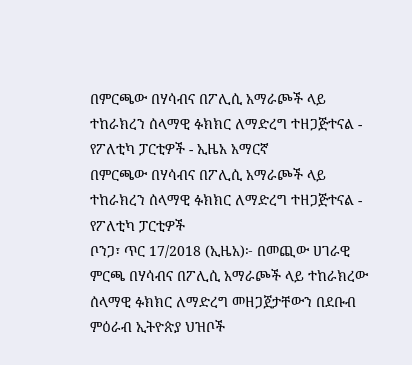በምርጫው በሃሳብና በፖሊሲ አማራጮች ላይ ተከራክረን ሰላማዊ ፉክክር ለማድረግ ተዘጋጅተናል - የፖለቲካ ፓርቲዎች - ኢዜአ አማርኛ
በምርጫው በሃሳብና በፖሊሲ አማራጮች ላይ ተከራክረን ሰላማዊ ፉክክር ለማድረግ ተዘጋጅተናል - የፖለቲካ ፓርቲዎች
ቦንጋ፣ ጥር 17/2018 (ኢዜአ)፦ በመጪው ሀገራዊ ምርጫ በሃሳብና በፖሊሲ አማራጮች ላይ ተከራክረው ሰላማዊ ፉክክር ለማድረግ መዘጋጀታቸውን በደቡብ ምዕራብ ኢትዮጵያ ህዝቦች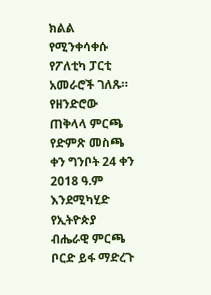ክልል የሚንቀሳቀሱ የፖለቲካ ፓርቲ አመራሮች ገለጹ።
የዘንድሮው ጠቅላላ ምርጫ የድምጽ መስጫ ቀን ግንቦት 24 ቀን 2018 ዓ.ም እንደሚካሂድ የኢትዮጵያ ብሔራዊ ምርጫ ቦርድ ይፋ ማድረጉ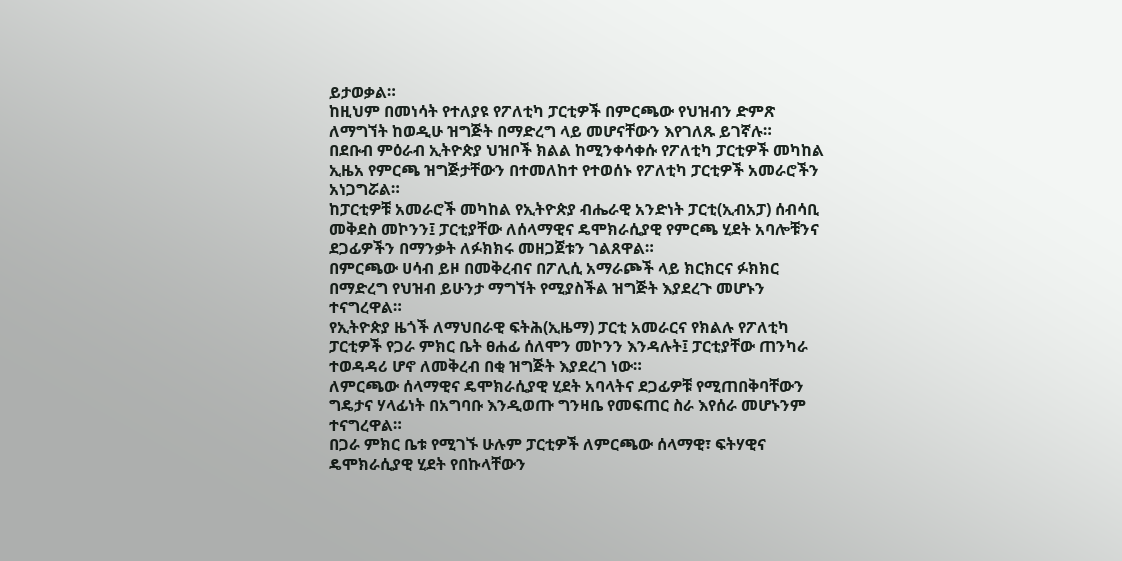ይታወቃል።
ከዚህም በመነሳት የተለያዩ የፖለቲካ ፓርቲዎች በምርጫው የህዝብን ድምጽ ለማግኘት ከወዲሁ ዝግጅት በማድረግ ላይ መሆናቸውን እየገለጹ ይገኛሉ።
በደቡብ ምዕራብ ኢትዮጵያ ህዝቦች ክልል ከሚንቀሳቀሱ የፖለቲካ ፓርቲዎች መካከል ኢዜአ የምርጫ ዝግጅታቸውን በተመለከተ የተወሰኑ የፖለቲካ ፓርቲዎች አመራሮችን አነጋግሯል።
ከፓርቲዎቹ አመራሮች መካከል የኢትዮጵያ ብሔራዊ አንድነት ፓርቲ(ኢብአፓ) ሰብሳቢ መቅደስ መኮንን፤ ፓርቲያቸው ለሰላማዊና ዴሞክራሲያዊ የምርጫ ሂደት አባሎቹንና ደጋፊዎችን በማንቃት ለፉክክሩ መዘጋጀቱን ገልጸዋል።
በምርጫው ሀሳብ ይዞ በመቅረብና በፖሊሲ አማራጮች ላይ ክርክርና ፉክክር በማድረግ የህዝብ ይሁንታ ማግኘት የሚያስችል ዝግጅት እያደረጉ መሆኑን ተናግረዋል።
የኢትዮጵያ ዜጎች ለማህበራዊ ፍትሕ(ኢዜማ) ፓርቲ አመራርና የክልሉ የፖለቲካ ፓርቲዎች የጋራ ምክር ቤት ፀሐፊ ሰለሞን መኮንን እንዳሉት፤ ፓርቲያቸው ጠንካራ ተወዳዳሪ ሆኖ ለመቅረብ በቂ ዝግጅት እያደረገ ነው።
ለምርጫው ሰላማዊና ዴሞክራሲያዊ ሂደት አባላትና ደጋፊዎቹ የሚጠበቅባቸውን ግዴታና ሃላፊነት በአግባቡ እንዲወጡ ግንዛቤ የመፍጠር ስራ እየሰራ መሆኑንም ተናግረዋል።
በጋራ ምክር ቤቱ የሚገኙ ሁሉም ፓርቲዎች ለምርጫው ሰላማዊ፣ ፍትሃዊና ዴሞክራሲያዊ ሂደት የበኩላቸውን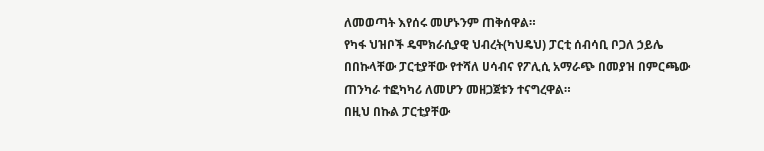ለመወጣት እየሰሩ መሆኑንም ጠቅሰዋል።
የካፋ ህዝቦች ዴሞክራሲያዊ ህብረት(ካህዴህ) ፓርቲ ሰብሳቢ ቦጋለ ኃይሌ በበኩላቸው ፓርቲያቸው የተሻለ ሀሳብና የፖሊሲ አማራጭ በመያዝ በምርጫው ጠንካራ ተፎካካሪ ለመሆን መዘጋጀቱን ተናግረዋል።
በዚህ በኩል ፓርቲያቸው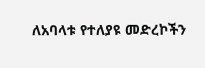ለአባላቱ የተለያዩ መድረኮችን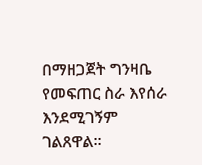በማዘጋጀት ግንዛቤ የመፍጠር ስራ እየሰራ እንደሚገኝም ገልጸዋል።